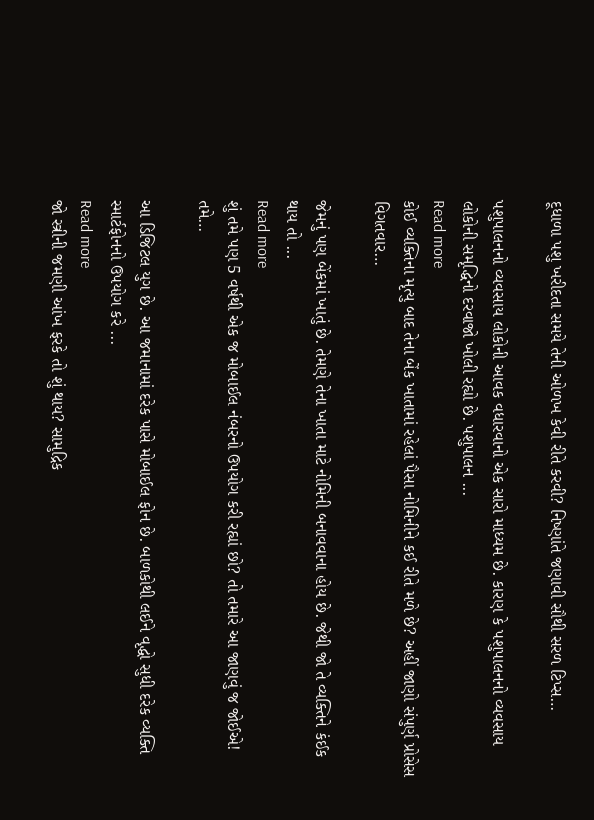દૂધાળા પશુ ખરીદતા સમયે તેની ઓળખ કેવી રીતે કરવી? નિષ્ણાંતે જણાવી સૌથી સરળ ટિપ્સ…

પશુપાલનનો વ્યવસાય લોકોની આવક વધારવાનો એક સારો માધ્યમ છે. કારણ કે પશુપાલનનો વ્યવસાય લોકોની સમૃદ્ધિનો દરવાજો ખોલી રહ્યો છે. પશુપાલન ...
Read more
કોઈ વ્યક્તિના મૃત્યુ બાદ તેના બેંક ખાતામાં રહેલાં પૈસા નોમિનીને કઈ રીતે મળે છે? અહીં જાણો સંપુર્ણ પ્રોસેસ વિગતવાર…

જેમનું પણ બેંકમાં ખાતું છે. તેમણે તેના ખાતા માટે નોમિની બનાવવાના હોય છે. જેથી જો તે વ્યક્તિને કંઈક થાય તો ...
Read more
શું તમે પણ 5 વર્ષથી એક જ મોબાઈલ નંબરનો ઉપયોગ કરી રહ્યાં છો? તો તમારે આ જાણવું જ જોઈએ! તમે…

આ ડિજિટલ યુગ છે. આ જમાનામાં દરેક પાસે મોબાઈલ ફોન છે. બાળકોથી લઈને વૃદ્ધો સુધી દરેક વ્યક્તિ સ્માર્ટફોનનો ઉપયોગ કરે ...
Read more
જો સ્ત્રીની જમણી આંખ ફરકે તો શું થાય? સામુદ્રિક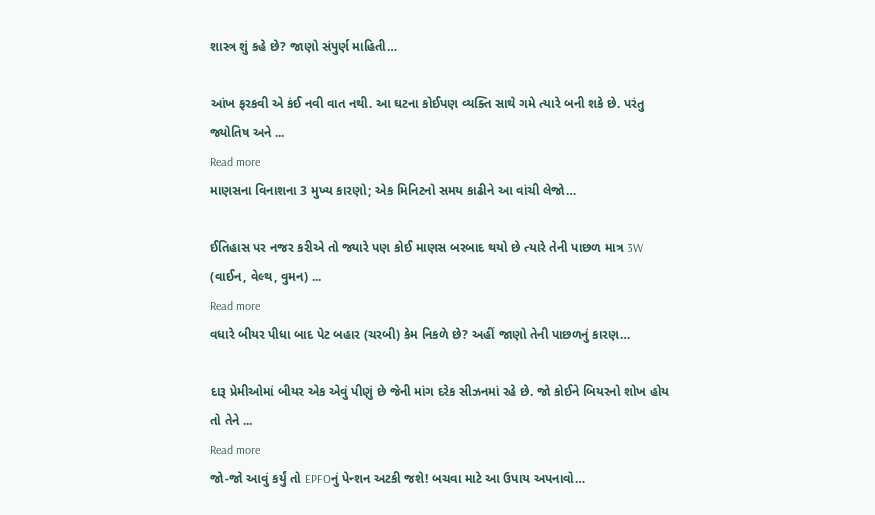શાસ્ત્ર શું કહે છે? જાણો સંપુર્ણ માહિતી…

આંખ ફરકવી એ કંઈ નવી વાત નથી. આ ઘટના કોઈપણ વ્યક્તિ સાથે ગમે ત્યારે બની શકે છે. પરંતુ જ્યોતિષ અને ...
Read more
માણસના વિનાશના 3 મુખ્ય કારણો; એક મિનિટનો સમય કાઢીને આ વાંચી લેજો…

ઈતિહાસ પર નજર કરીએ તો જ્યારે પણ કોઈ માણસ બરબાદ થયો છે ત્યારે તેની પાછળ માત્ર 3W (વાઈન, વેલ્થ, વુમન) ...
Read more
વધારે બીયર પીધા બાદ પેટ બહાર (ચરબી) કેમ નિકળે છે? અહીં જાણો તેની પાછળનું કારણ…

દારૂ પ્રેમીઓમાં બીયર એક એવું પીણું છે જેની માંગ દરેક સીઝનમાં રહે છે. જો કોઈને બિયરનો શોખ હોય તો તેને ...
Read more
જો-જો આવું કર્યું તો EPFOનું પેન્શન અટકી જશે! બચવા માટે આ ઉપાય અપનાવો…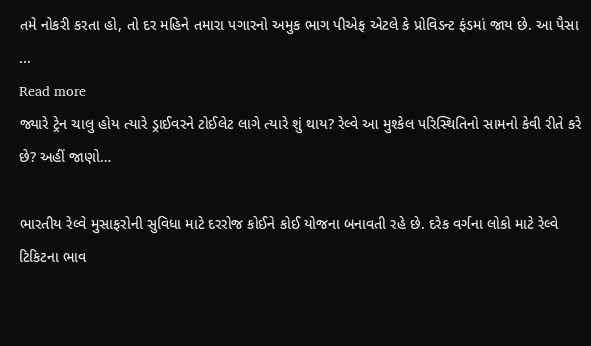તમે નોકરી કરતા હો, તો દર મહિને તમારા પગારનો અમુક ભાગ પીએફ એટલે કે પ્રોવિડન્ટ ફંડમાં જાય છે. આ પૈસા ...
Read more
જ્યારે ટ્રેન ચાલુ હોય ત્યારે ડ્રાઈવરને ટોઈલેટ લાગે ત્યારે શું થાય? રેલ્વે આ મુશ્કેલ પરિસ્થિતિનો સામનો કેવી રીતે કરે છે? અહીં જાણો…

ભારતીય રેલ્વે મુસાફરોની સુવિધા માટે દરરોજ કોઈને કોઈ યોજના બનાવતી રહે છે. દરેક વર્ગના લોકો માટે રેલ્વે ટિકિટના ભાવ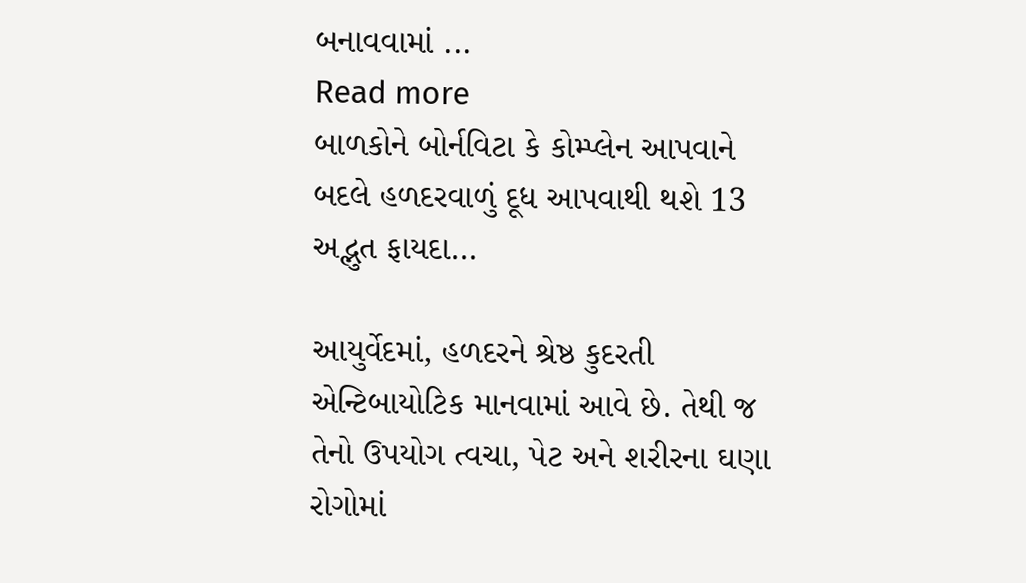બનાવવામાં ...
Read more
બાળકોને બોર્નવિટા કે કોમ્પ્લેન આપવાને બદલે હળદરવાળું દૂધ આપવાથી થશે 13 અદ્ભુત ફાયદા…

આયુર્વેદમાં, હળદરને શ્રેષ્ઠ કુદરતી એન્ટિબાયોટિક માનવામાં આવે છે. તેથી જ તેનો ઉપયોગ ત્વચા, પેટ અને શરીરના ઘણા રોગોમાં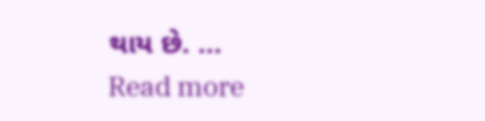થાય છે. ...
Read more